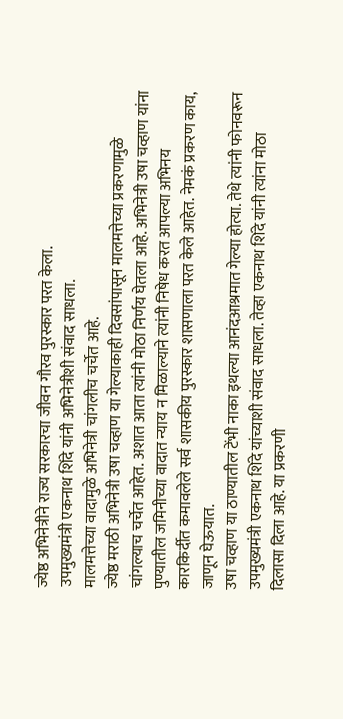ज्येष्ठ अभिनेत्रीने राज्य सरकारचा जीवन गौरव पुरस्कार परत केला.
उपमुख्यमंत्री एकनाथ शिंदे यांनी अभिनेत्रीशी संवाद साधला.
मालमत्तेच्या वादामुळे अभिनेत्री चांगलीच चर्चेत आहे.
ज्येष्ठ मराठी अभिनेत्री उषा चव्हाण या गेल्याकाही दिवसांपासून मालमत्तेच्या प्रकरणामुळे चांगल्याच चर्चेत आहेत. अशात आता त्यांनी मोठा निर्णय घेतला आहे. अभिनेत्री उषा चव्हाण यांना पुण्यातील जमिनीच्या वादात न्याय न मिळाल्याने त्यांनी निषेध करत आपल्या अभिनय कारकिर्दीत कमावलेले सर्व शासकीय पुरस्कार शासणाला परत केले आहेत. नेमकं प्रकरण काय, जाणून घेऊयात.
उषा चव्हाण या ठाण्यातील टेंभी नाका इथल्या आनंदआश्रमात गेल्या होत्या. तेथे त्यांनी फोनवरून उपमुख्यमंत्री एकनाथ शिंदे यांच्याशी संवाद साधला. तेव्हा एकनाथ शिंदे यांनी त्यांना मोठा दिलासा दिला आहे. या प्रकरणी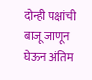दोन्ही पक्षांची बाजू जाणून घेऊन अंतिम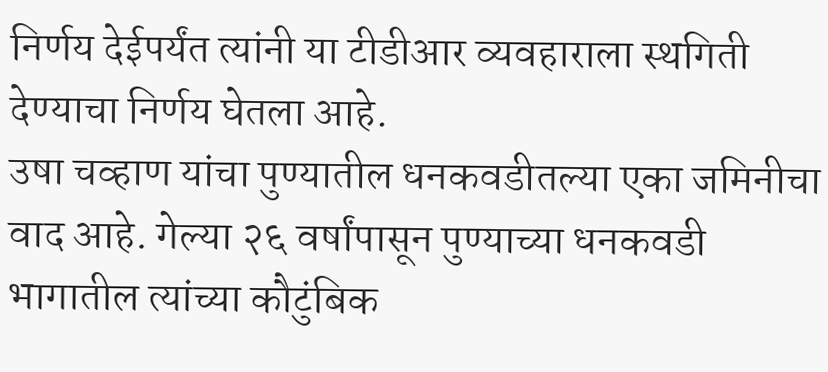निर्णय देईपर्यंत त्यांनी या टीडीआर व्यवहाराला स्थगिती देण्याचा निर्णय घेतला आहे.
उषा चव्हाण यांचा पुण्यातील धनकवडीतल्या एका जमिनीचा वाद आहे. गेल्या २६ वर्षांपासून पुण्याच्या धनकवडी भागातील त्यांच्या कौटुंबिक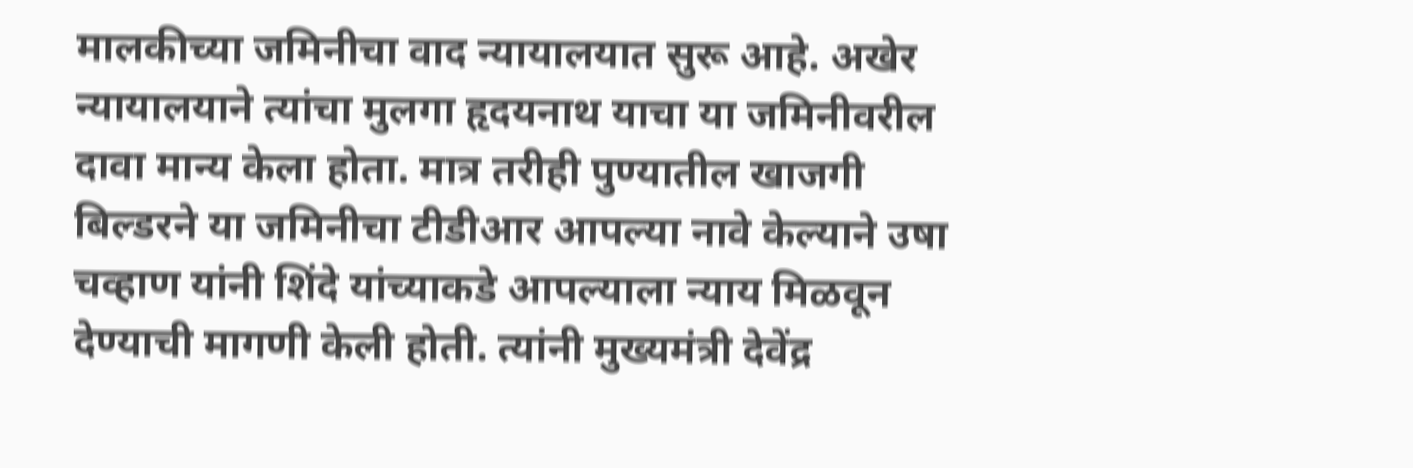मालकीच्या जमिनीचा वाद न्यायालयात सुरू आहे. अखेर न्यायालयाने त्यांचा मुलगा हृदयनाथ याचा या जमिनीवरील दावा मान्य केला होता. मात्र तरीही पुण्यातील खाजगी बिल्डरने या जमिनीचा टीडीआर आपल्या नावे केल्याने उषा चव्हाण यांनी शिंदे यांच्याकडे आपल्याला न्याय मिळवून देण्याची मागणी केली होती. त्यांनी मुख्यमंत्री देवेंद्र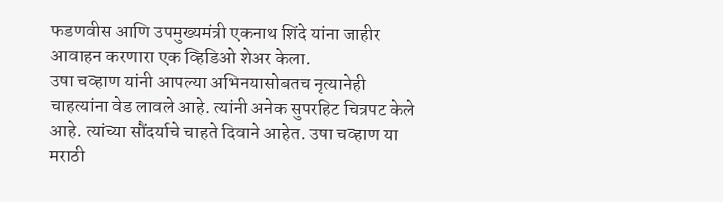फडणवीस आणि उपमुख्यमंत्री एकनाथ शिंदे यांना जाहीर आवाहन करणारा एक व्हिडिओ शेअर केला.
उषा चव्हाण यांनी आपल्या अभिनयासोबतच नृत्यानेही चाहत्यांना वेड लावले आहे. त्यांनी अनेक सुपरहिट चित्रपट केले आहे. त्यांच्या सौंदर्याचे चाहते दिवाने आहेत. उषा चव्हाण या मराठी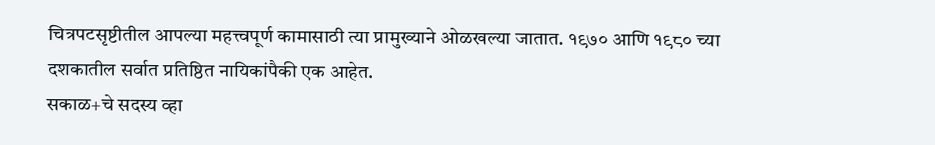चित्रपटसृष्टीतील आपल्या महत्त्वपूर्ण कामासाठी त्या प्रामुख्याने ओळखल्या जातात. १९७० आणि १९८० च्या दशकातील सर्वात प्रतिष्ठित नायिकांपैकी एक आहेत.
सकाळ+चे सदस्य व्हा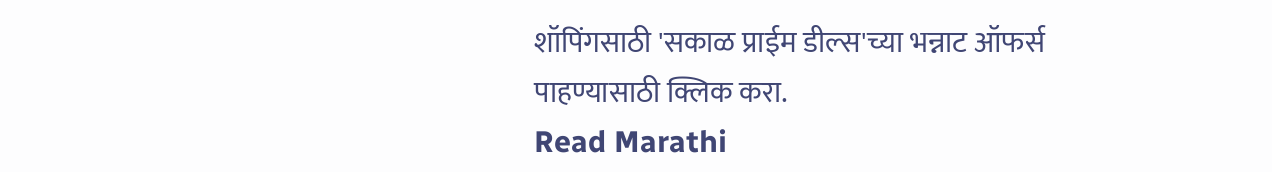शॉपिंगसाठी 'सकाळ प्राईम डील्स'च्या भन्नाट ऑफर्स पाहण्यासाठी क्लिक करा.
Read Marathi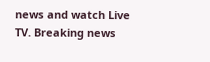news and watch Live TV. Breaking news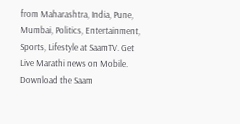from Maharashtra, India, Pune, Mumbai, Politics, Entertainment, Sports, Lifestyle at SaamTV. Get Live Marathi news on Mobile. Download the Saam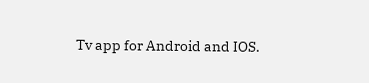Tv app for Android and IOS.